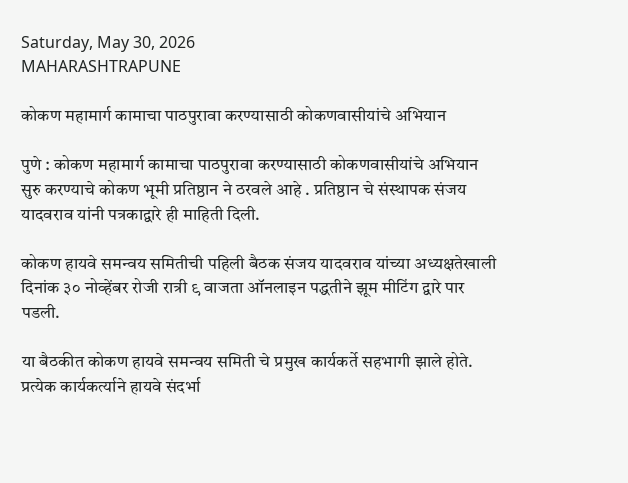Saturday, May 30, 2026
MAHARASHTRAPUNE

कोकण महामार्ग कामाचा पाठपुरावा करण्यासाठी कोकणवासीयांचे अभियान

पुणे : कोकण महामार्ग कामाचा पाठपुरावा करण्यासाठी कोकणवासीयांचे अभियान सुरु करण्याचे कोकण भूमी प्रतिष्ठान ने ठरवले आहे . प्रतिष्ठान चे संस्थापक संजय यादवराव यांनी पत्रकाद्वारे ही माहिती दिली.

कोकण हायवे समन्वय समितीची पहिली बैठक संजय यादवराव यांच्या अध्यक्षतेखाली दिनांक ३० नोव्हेंबर रोजी रात्री ९ वाजता ऑनलाइन पद्धतीने झूम मीटिंग द्वारे पार पडली.

या बैठकीत कोकण हायवे समन्वय समिती चे प्रमुख कार्यकर्ते सहभागी झाले होते. प्रत्येक कार्यकर्त्याने हायवे संदर्भा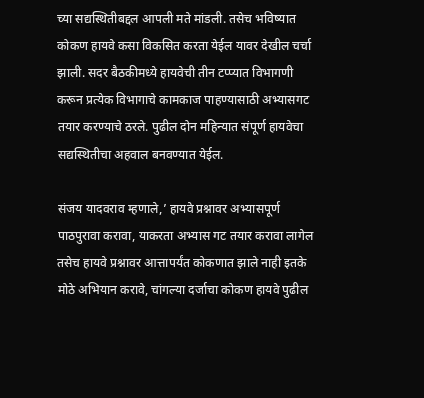च्या सद्यस्थितीबद्दल आपली मते मांडली. तसेच भविष्यात कोकण हायवे कसा विकसित करता येईल यावर देखील चर्चा झाली. सदर बैठकीमध्ये हायवेची तीन टप्प्यात विभागणी करून प्रत्येक विभागाचे कामकाज पाहण्यासाठी अभ्यासगट तयार करण्याचे ठरले. पुढील दोन महिन्यात संपूर्ण हायवेचा सद्यस्थितीचा अहवाल बनवण्यात येईल.

संजय यादवराव म्हणाले,’ हायवे प्रश्नावर अभ्यासपूर्ण पाठपुरावा करावा, याकरता अभ्यास गट तयार करावा लागेल तसेच हायवे प्रश्नावर आत्तापर्यंत कोकणात झाले नाही इतके मोठे अभियान करावे, चांगल्या दर्जाचा कोकण हायवे पुढील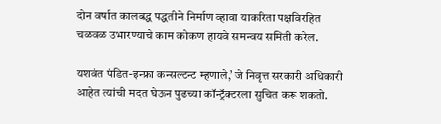दोन वर्षात कालबद्ध पद्धतीने निर्माण व्हावा याकरिता पक्षविरहित चळवळ उभारण्याचे काम कोकण हायवे समन्वय समिती करेल.

यशवंत पंडित-इन्फ्रा कन्सल्टन्ट म्हणाले,’ जे निवृत्त सरकारी अधिकारी आहेत त्यांची मदत घेऊन पुढच्या कॉन्ट्रॅक्टरला सुचित करू शकतो.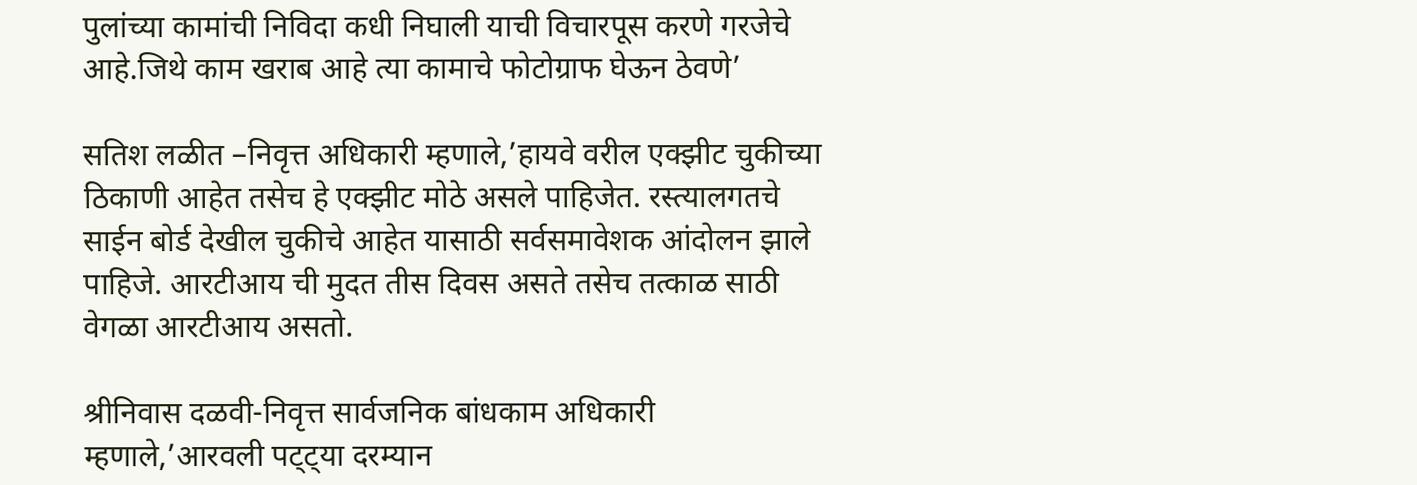पुलांच्या कामांची निविदा कधी निघाली याची विचारपूस करणे गरजेचे आहे.जिथे काम खराब आहे त्या कामाचे फोटोग्राफ घेऊन ठेवणे’

सतिश लळीत –निवृत्त अधिकारी म्हणाले,’हायवे वरील एक्झीट चुकीच्या ठिकाणी आहेत तसेच हे एक्झीट मोठे असले पाहिजेत. रस्त्यालगतचे साईन बोर्ड देखील चुकीचे आहेत यासाठी सर्वसमावेशक आंदोलन झाले पाहिजे. आरटीआय ची मुदत तीस दिवस असते तसेच तत्काळ साठी वेगळा आरटीआय असतो.

श्रीनिवास दळवी-निवृत्त सार्वजनिक बांधकाम अधिकारी म्हणाले,’आरवली पट्ट्या दरम्यान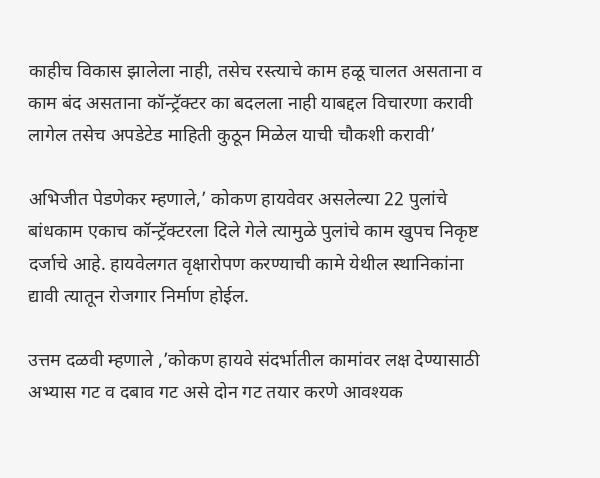काहीच विकास झालेला नाही, तसेच रस्त्याचे काम हळू चालत असताना व काम बंद असताना कॉन्ट्रॅक्टर का बदलला नाही याबद्दल विचारणा करावी लागेल तसेच अपडेटेड माहिती कुठून मिळेल याची चौकशी करावी’

अभिजीत पेडणेकर म्हणाले,’ कोकण हायवेवर असलेल्या 22 पुलांचे बांधकाम एकाच कॉन्ट्रॅक्टरला दिले गेले त्यामुळे पुलांचे काम खुपच निकृष्ट दर्जाचे आहे. हायवेलगत वृक्षारोपण करण्याची कामे येथील स्थानिकांना द्यावी त्यातून रोजगार निर्माण होईल.

उत्तम दळवी म्हणाले ,’कोकण हायवे संदर्भातील कामांवर लक्ष देण्यासाठी अभ्यास गट व दबाव गट असे दोन गट तयार करणे आवश्यक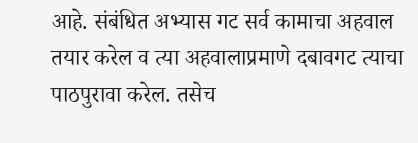आहे. संबंधित अभ्यास गट सर्व कामाचा अहवाल तयार करेल व त्या अहवालाप्रमाणे दबावगट त्याचा पाठपुरावा करेल. तसेच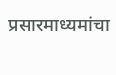प्रसारमाध्यमांचा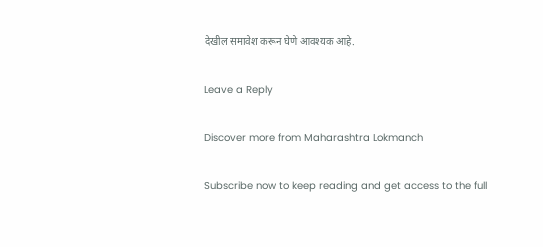देखील समावेश करून घेणे आवश्यक आहे.

Leave a Reply

Discover more from Maharashtra Lokmanch

Subscribe now to keep reading and get access to the full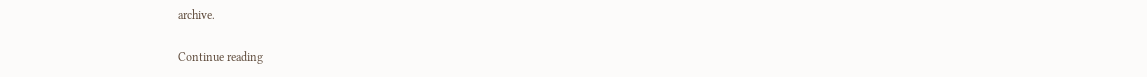archive.

Continue reading